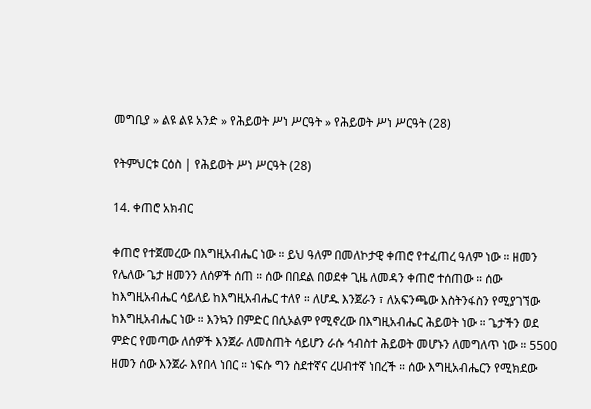መግቢያ » ልዩ ልዩ አንድ » የሕይወት ሥነ ሥርዓት » የሕይወት ሥነ ሥርዓት (28)

የትምህርቱ ርዕስ | የሕይወት ሥነ ሥርዓት (28)

14. ቀጠሮ አክብር

ቀጠሮ የተጀመረው በእግዚአብሔር ነው ። ይህ ዓለም በመለኮታዊ ቀጠሮ የተፈጠረ ዓለም ነው ። ዘመን የሌለው ጌታ ዘመንን ለሰዎች ሰጠ ። ሰው በበደል በወደቀ ጊዜ ለመዳን ቀጠሮ ተሰጠው ። ሰው ከእግዚአብሔር ሳይለይ ከእግዚአብሔር ተለየ ። ለሆዱ እንጀራን ፣ ለአፍንጫው እስትንፋስን የሚያገኘው ከእግዚአብሔር ነው ። እንኳን በምድር በሲኦልም የሚኖረው በእግዚአብሔር ሕይወት ነው ። ጌታችን ወደ ምድር የመጣው ለሰዎች እንጀራ ለመስጠት ሳይሆን ራሱ ኅብስተ ሕይወት መሆኑን ለመግለጥ ነው ። 5500 ዘመን ሰው እንጀራ እየበላ ነበር ። ነፍሱ ግን ስደተኛና ረሀብተኛ ነበረች ። ሰው እግዚአብሔርን የሚክደው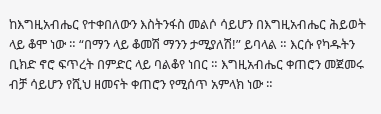ከእግዚአብሔር የተቀበለውን እስትንፋስ መልሶ ሳይሆን በእግዚአብሔር ሕይወት ላይ ቆሞ ነው ። “በማን ላይ ቆመሽ ማንን ታሚያለሽ!” ይባላል ። እርሱ የካዱትን ቢክድ ኖሮ ፍጥረት በምድር ላይ ባልቆየ ነበር ። እግዚአብሔር ቀጠሮን መጀመሩ ብቻ ሳይሆን የሺህ ዘመናት ቀጠሮን የሚሰጥ አምላክ ነው ።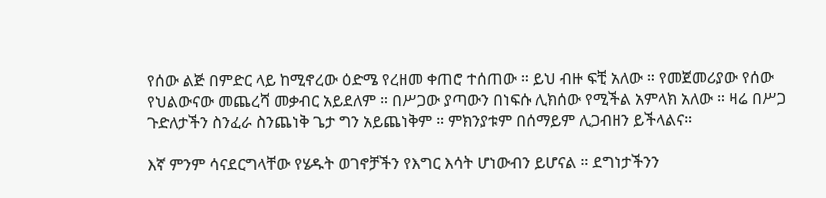የሰው ልጅ በምድር ላይ ከሚኖረው ዕድሜ የረዘመ ቀጠሮ ተሰጠው ። ይህ ብዙ ፍቺ አለው ። የመጀመሪያው የሰው የህልውናው መጨረሻ መቃብር አይደለም ። በሥጋው ያጣውን በነፍሱ ሊክሰው የሚችል አምላክ አለው ። ዛሬ በሥጋ ጉድለታችን ስንፈራ ስንጨነቅ ጌታ ግን አይጨነቅም ። ምክንያቱም በሰማይም ሊጋብዘን ይችላልና።

እኛ ምንም ሳናደርግላቸው የሄዱት ወገኖቻችን የእግር እሳት ሆነውብን ይሆናል ። ደግነታችንን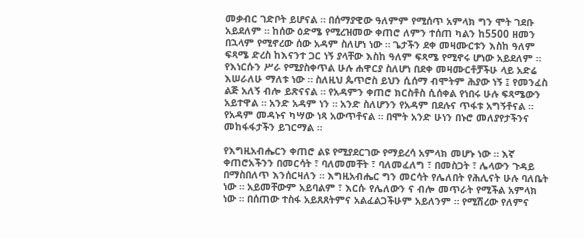መቃብር ገድቦት ይሆናል ። በሰማያዊው ዓለምም የሚሰጥ አምላክ ግን ሞት ገደቡ አይደለም ። ከሰው ዕድሜ የሚረዝመው ቀጠሮ ለምን ተሰጠ ካልን ከ5500 ዘመን በኋላም የሚኖረው ሰው አዳም ስለሆነ ነው ። ጌታችን ደቀ መዛሙርቱን እስከ ዓለም ፍጻሜ ድረስ ከእናንተ ጋር ነኝ ያላቸው እስከ ዓለም ፍጻሜ የሚኖሩ ሆነው አይደለም ። የእነርሱን ሥራ የሚያስቀጥል ሁሉ ሐዋርያ ስለሆነ በደቀ መዛሙርቶቻችሁ ላይ አድሬ እሠራለሁ ማለቱ ነው ። ስለዚህ ጴጥሮስ ይህን ሲሰማ ብሞትም ሕያው ነኝ ፤ የመንፈስ ልጅ አለኝ ብሎ ይጽናናል ። የአዳምን ቀጠሮ ክርስቶስ ሲሰቀል የነበሩ ሁሉ ፍጻሜውን አይተዋል ። አንድ አዳም ነን ። አንድ ስለሆንን የአዳም በደሉና ጥፋቱ አግኝቶናል ። የአዳም መዳኑና ካሣው ነጻ አውጥቶናል ። በሞት አንድ ሁነን በኑሮ መለያየታችንና መከፋፋታችን ይገርማል ።

የእግዚአብሔርን ቀጠሮ ልዩ የሚያደርገው የማይረሳ አምላክ መሆኑ ነው ። እኛ ቀጠሮአችንን በመርሳት ፣ ባለመመቸት ፣ ባለመፈለግ ፣ በመስጋት ፣ ሌላውን ጉዳይ በማስበለጥ እንሰርዛለን ። እግዚአብሔር ግን መርሳት የሌለበት የሕሊናት ሁሉ ባለቤት ነው ። አይመቸውም አይባልም ፣ እርሱ የሌለውን ና ብሎ መጥራት የሚችል አምላክ ነው ። በሰጠው ተስፋ አይጸጸትምና አልፈልጋችሁም አይለንም ። የሚሽረው የለምና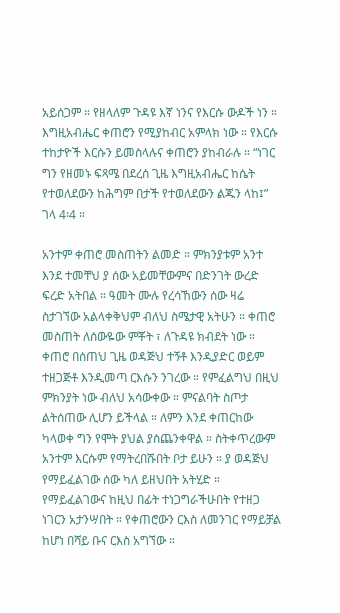አይሰጋም ። የዘላለም ጉዳዩ እኛ ነንና የእርሱ ውዶች ነን ። እግዚአብሔር ቀጠሮን የሚያከብር አምላክ ነው ። የእርሱ ተከታዮች እርሱን ይመስላሉና ቀጠሮን ያከብራሉ ። “ነገር ግን የዘመኑ ፍጻሜ በደረሰ ጊዜ እግዚአብሔር ከሴት የተወለደውን ከሕግም በታች የተወለደውን ልጁን ላከ፤” ገላ 4፡4 ።

አንተም ቀጠሮ መስጠትን ልመድ ። ምክንያቱም አንተ እንደ ተመቸህ ያ ሰው አይመቸውምና በድንገት ውረድ ፍረድ አትበል ። ዓመት ሙሉ የረሳኸውን ሰው ዛሬ ስታገኘው አልላቀቅህም ብለህ ስሜታዊ አትሁን ። ቀጠሮ መስጠት ለሰውዬው ምቾት ፣ ለጉዳዩ ክብደት ነው ። ቀጠሮ በሰጠህ ጊዜ ወዳጅህ ተኝቶ እንዲያድር ወይም ተዘጋጅቶ እንዲመጣ ርእሱን ንገረው ። የምፈልግህ በዚህ ምክንያት ነው ብለህ አሳውቀው ። ምናልባት ስጦታ ልትሰጠው ሊሆን ይችላል ። ለምን እንደ ቀጠርከው ካላወቀ ግን የሞት ያህል ያስጨንቀዋል ። ስትቀጥረውም አንተም እርሱም የማትረበሹበት ቦታ ይሁን ። ያ ወዳጅህ የማይፈልገው ሰው ካለ ይዘህበት አትሂድ ። የማይፈልገውና ከዚህ በፊት ተነጋግራችሁበት የተዘጋ ነገርን አታንሣበት ። የቀጠሮውን ርእስ ለመንገር የማይቻል ከሆነ በሻይ ቡና ርእስ አግኘው ።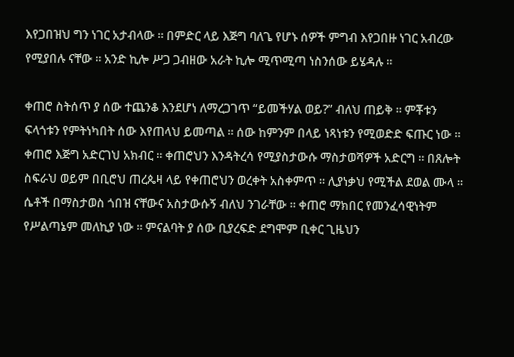እየጋበዝህ ግን ነገር አታብላው ። በምድር ላይ እጅግ ባለጌ የሆኑ ሰዎች ምግብ እየጋበዙ ነገር አብረው የሚያበሉ ናቸው ። አንድ ኪሎ ሥጋ ጋብዘው አራት ኪሎ ሚጥሚጣ ነስንሰው ይሄዳሉ ።

ቀጠሮ ስትሰጥ ያ ሰው ተጨንቆ እንደሆነ ለማረጋገጥ “ይመችሃል ወይ?” ብለህ ጠይቅ ። ምቾቱን ፍላጎቱን የምትነካበት ሰው እየጠላህ ይመጣል ። ሰው ከምንም በላይ ነጻነቱን የሚወድድ ፍጡር ነው ። ቀጠሮ እጅግ አድርገህ አክብር ። ቀጠሮህን እንዳትረሳ የሚያስታውሱ ማስታወሻዎች አድርግ ። በጸሎት ስፍራህ ወይም በቢሮህ ጠረጴዛ ላይ የቀጠሮህን ወረቀት አስቀምጥ ። ሊያነቃህ የሚችል ደወል ሙላ ። ሴቶች በማስታወስ ጎበዝ ናቸውና አስታውሱኝ ብለህ ንገራቸው ። ቀጠሮ ማክበር የመንፈሳዊነትም የሥልጣኔም መለኪያ ነው ። ምናልባት ያ ሰው ቢያረፍድ ደግሞም ቢቀር ጊዜህን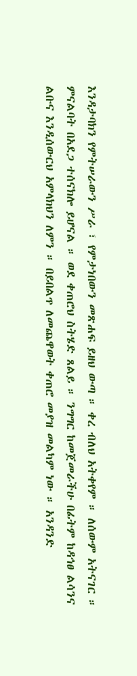እንዳታባክን የምትሠራውን ሥራ ፣ የምታነበውን መጽሐፍ ይዘህ ውጣ ። ቀረ ብለህ አትቀየም ። ለሰውም አትናገር ። ምናልባት በአደጋ ተሰናክሎ ይሆናል ። ወደ ቀጠሮህ ስትሄድ ጸልይ ። ንግግር ከመጀመራችሁ በፊትም ከዳኅፀ ልሳንና ልቡና እንዲሰውርህ አምላክህን ለምን ። በይበልጥ ለመጨዋወት ቀጠሮ መያዝ መልካም ነው ። አንዳንድ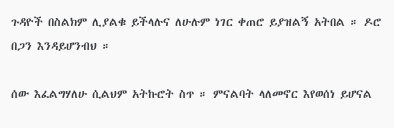ጉዳዮች በስልክም ሊያልቁ ይችላሉና ለሁሉም ነገር ቀጠሮ ይያዝልኝ አትበል ። ዶሮ በጋን እንዳይሆንብህ ።

ሰው እፈልግሃለሁ ሲልህም አትኩሮት ስጥ ። ምናልባት ላለመኖር እየወሰነ ይሆናል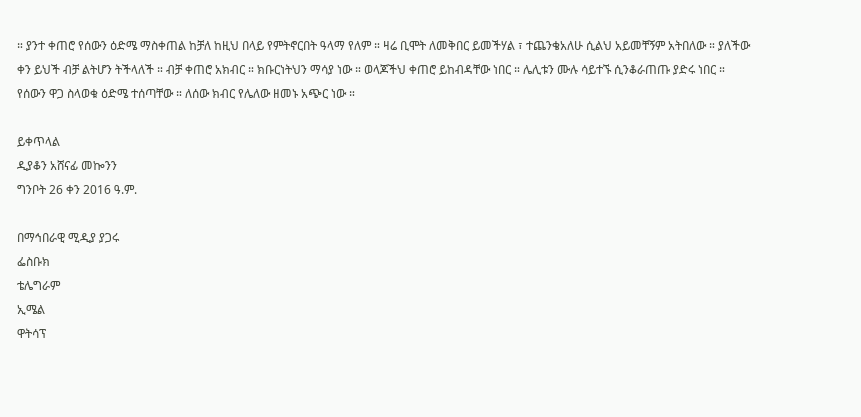። ያንተ ቀጠሮ የሰውን ዕድሜ ማስቀጠል ከቻለ ከዚህ በላይ የምትኖርበት ዓላማ የለም ። ዛሬ ቢሞት ለመቅበር ይመችሃል ፣ ተጨንቄአለሁ ሲልህ አይመቸኝም አትበለው ። ያለችው ቀን ይህች ብቻ ልትሆን ትችላለች ። ብቻ ቀጠሮ አክብር ። ክቡርነትህን ማሳያ ነው ። ወላጆችህ ቀጠሮ ይከብዳቸው ነበር ። ሌሊቱን ሙሉ ሳይተኙ ሲንቆራጠጡ ያድሩ ነበር ። የሰውን ዋጋ ስላወቁ ዕድሜ ተሰጣቸው ። ለሰው ክብር የሌለው ዘመኑ አጭር ነው ።

ይቀጥላል
ዲያቆን አሸናፊ መኰንን
ግንቦት 26 ቀን 2016 ዓ.ም.

በማኅበራዊ ሚዲያ ያጋሩ
ፌስቡክ
ቴሌግራም
ኢሜል
ዋትሳፕ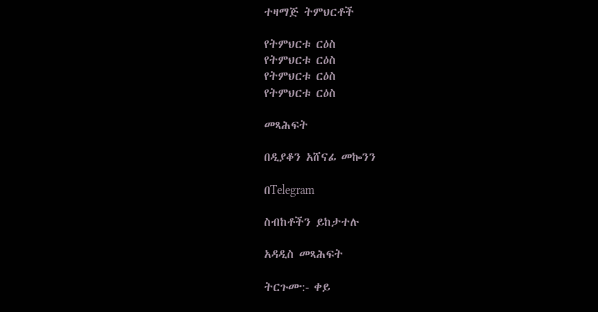ተዛማጅ ትምህርቶች

የትምህርቱ ርዕስ
የትምህርቱ ርዕስ
የትምህርቱ ርዕስ
የትምህርቱ ርዕስ

መጻሕፍት

በዲያቆን አሸናፊ መኰንን

በTelegram

ስብከቶችን ይከታተሉ

አዳዲስ መጻሕፍት

ትርጉሙ:- ቀይ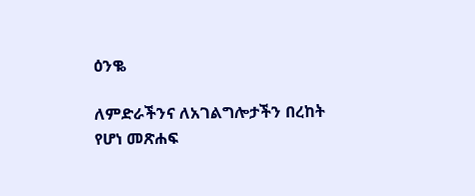ዕንቈ

ለምድራችንና ለአገልግሎታችን በረከት የሆነ መጽሐፍ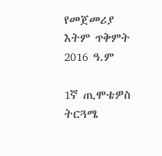የመጀመሪያ እትም ጥቅምት 2016 ዓ.ም

1ኛ ጢሞቴዎስ ትርጓሜ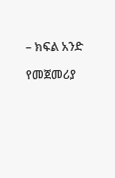– ክፍል አንድ

የመጀመሪያ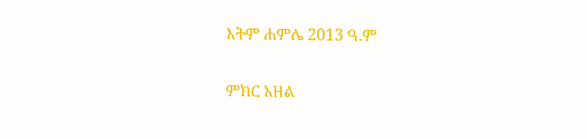እትም ሐምሌ 2013 ዓ.ም

ምክር አዘል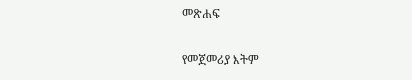መጽሐፍ

የመጀመሪያ እትም